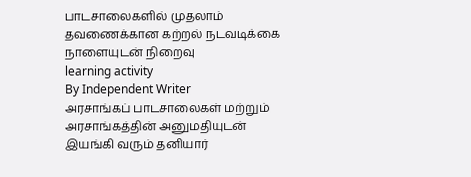பாடசாலைகளில் முதலாம் தவணைக்கான கற்றல் நடவடிக்கை நாளையுடன் நிறைவு
learning activity
By Independent Writer
அரசாங்கப் பாடசாலைகள் மற்றும் அரசாங்கத்தின் அனுமதியுடன் இயங்கி வரும் தனியார்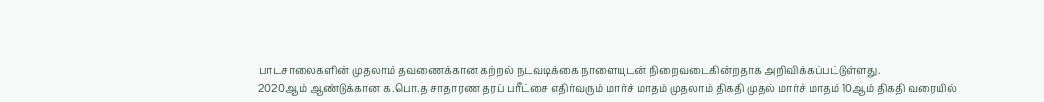பாடசாலைகளின் முதலாம் தவணைக்கான கற்றல் நடவடிக்கை நாளையுடன் நிறைவடைகின்றதாக அறிவிக்கப்பட்டுள்ளது.
2020ஆம் ஆண்டுக்கான க.பொ.த சாதாரண தரப் பரீட்சை எதிர்வரும் மார்ச் மாதம் முதலாம் திகதி முதல் மார்ச் மாதம் 10ஆம் திகதி வரையில்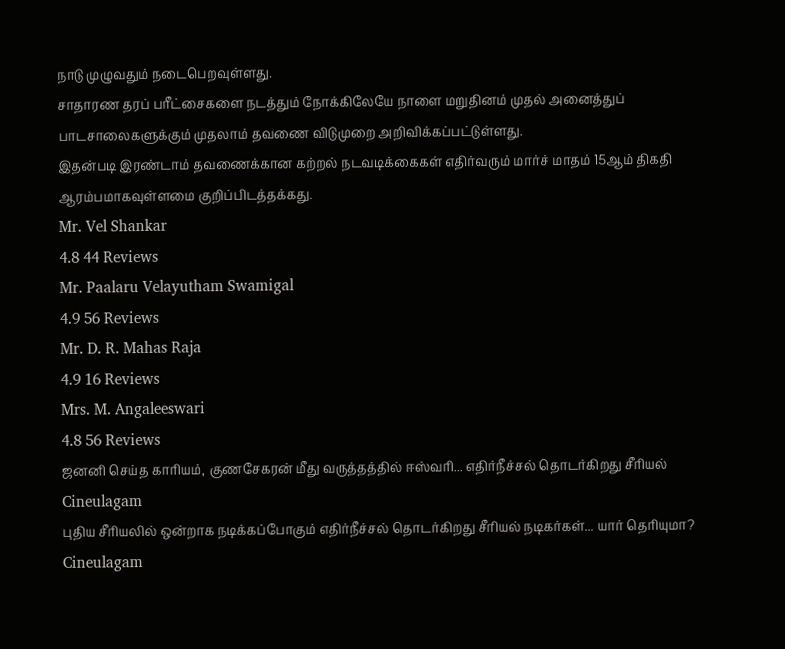நாடு முழுவதும் நடைபெறவுள்ளது.
சாதாரண தரப் பரீட்சைகளை நடத்தும் நோக்கிலேயே நாளை மறுதினம் முதல் அனைத்துப் பாடசாலைகளுக்கும் முதலாம் தவணை விடுமுறை அறிவிக்கப்பட்டுள்ளது.
இதன்படி இரண்டாம் தவணைக்கான கற்றல் நடவடிக்கைகள் எதிர்வரும் மார்ச் மாதம் 15ஆம் திகதி ஆரம்பமாகவுள்ளமை குறிப்பிடத்தக்கது.
Mr. Vel Shankar
4.8 44 Reviews
Mr. Paalaru Velayutham Swamigal
4.9 56 Reviews
Mr. D. R. Mahas Raja
4.9 16 Reviews
Mrs. M. Angaleeswari
4.8 56 Reviews
ஜனனி செய்த காரியம், குணசேகரன் மீது வருத்தத்தில் ஈஸ்வரி... எதிர்நீச்சல் தொடர்கிறது சீரியல் Cineulagam
புதிய சீரியலில் ஒன்றாக நடிக்கப்போகும் எதிர்நீச்சல் தொடர்கிறது சீரியல் நடிகர்கள்... யார் தெரியுமா? Cineulagam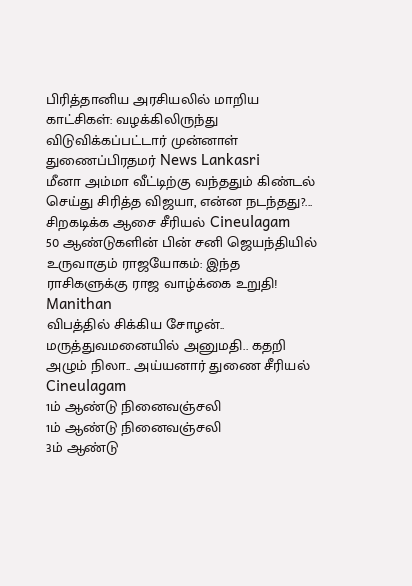பிரித்தானிய அரசியலில் மாறிய காட்சிகள்: வழக்கிலிருந்து விடுவிக்கப்பட்டார் முன்னாள் துணைப்பிரதமர் News Lankasri
மீனா அம்மா வீட்டிற்கு வந்ததும் கிண்டல் செய்து சிரித்த விஜயா, என்ன நடந்தது?... சிறகடிக்க ஆசை சீரியல் Cineulagam
50 ஆண்டுகளின் பின் சனி ஜெயந்தியில் உருவாகும் ராஜயோகம்: இந்த ராசிகளுக்கு ராஜ வாழ்க்கை உறுதி! Manithan
விபத்தில் சிக்கிய சோழன்.. மருத்துவமனையில் அனுமதி.. கதறி அழும் நிலா.. அய்யனார் துணை சீரியல் Cineulagam
1ம் ஆண்டு நினைவஞ்சலி
1ம் ஆண்டு நினைவஞ்சலி
3ம் ஆண்டு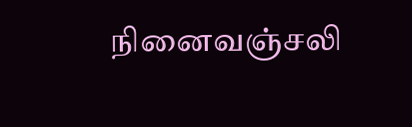நினைவஞ்சலி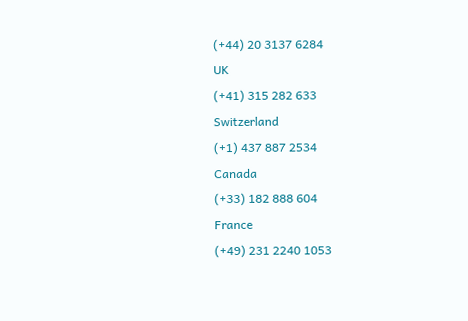(+44) 20 3137 6284
UK
(+41) 315 282 633
Switzerland
(+1) 437 887 2534
Canada
(+33) 182 888 604
France
(+49) 231 2240 1053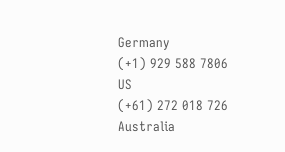Germany
(+1) 929 588 7806
US
(+61) 272 018 726
Australia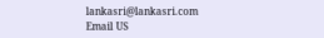lankasri@lankasri.com
Email US